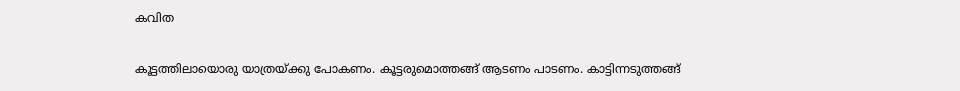കവിത

കൂട്ടത്തിലായൊരു യാത്രയ്ക്കു പോകണം. കൂട്ടരുമൊത്തങ്ങ് ആടണം പാടണം. കാട്ടിന്നടുത്തങ്ങ്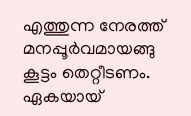എത്തുന്ന നേരത്ത് മനപ്പൂർവമായങ്ങു കൂട്ടം തെറ്റീടണം. ഏകയായ്‌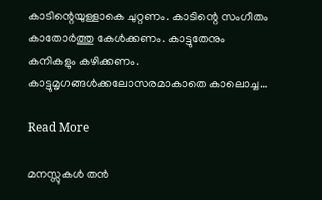കാടിന്റെയുള്ളാകെ ചുറ്റണം. കാടിന്റെ സംഗീതം കാതോർത്തു കേൾക്കണം. കാട്ടുതേനും കനികളും കഴിക്കണം. കാട്ടുമൃഗങ്ങൾക്കലോസരമാകാതെ കാലൊച്ച…

Read More

മനസ്സുകൾ തൻ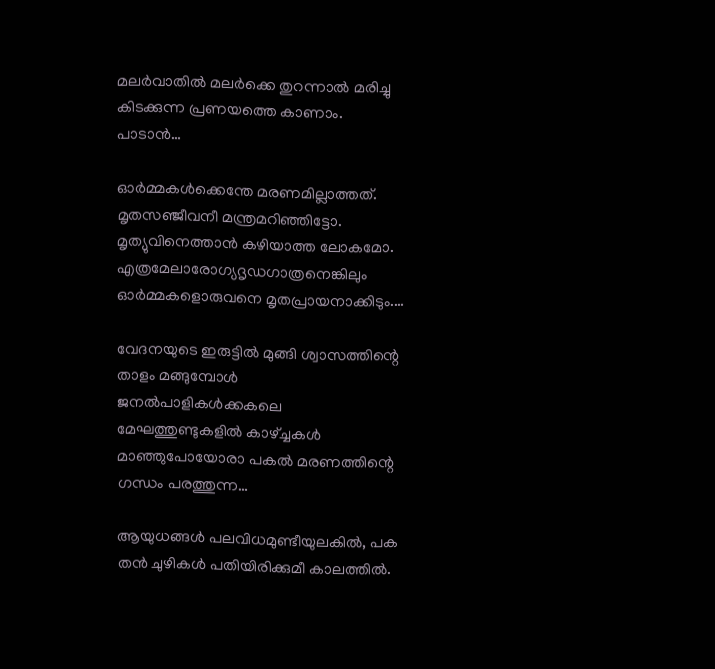മലർവാതിൽ മലർക്കെ തുറന്നാൽ മരിച്ചു കിടക്കുന്ന പ്രണയത്തെ കാണാം. പാടാൻ…

ഓർമ്മകൾക്കെന്തേ മരണമില്ലാത്തത്. മൃതസഞ്ജീവനീ മന്ത്രമറിഞ്ഞിട്ടോ. മൃത്യുവിനെത്താൻ കഴിയാത്ത ലോകമോ. എത്രമേലാരോഗ്യദൃഡഗാത്രനെങ്കിലും ഓർമ്മകളൊരുവനെ മൃതപ്രായനാക്കിടും.…

വേദനയുടെ ഇരുട്ടിൽ മുങ്ങി ശ്വാസത്തിന്റെ താളം മങ്ങുമ്പോൾ ജനൽപാളികൾക്കകലെ മേഘത്തുണ്ടുകളിൽ കാഴ്ച്ചകൾ മാഞ്ഞുപോയോരാ പകൽ മരണത്തിന്റെ ഗന്ധം പരത്തുന്ന…

ആയുധങ്ങൾ പലവിധമുണ്ടീയുലകിൽ, പക തൻ ചുഴികൾ പതിയിരിക്കുമീ കാലത്തിൽ.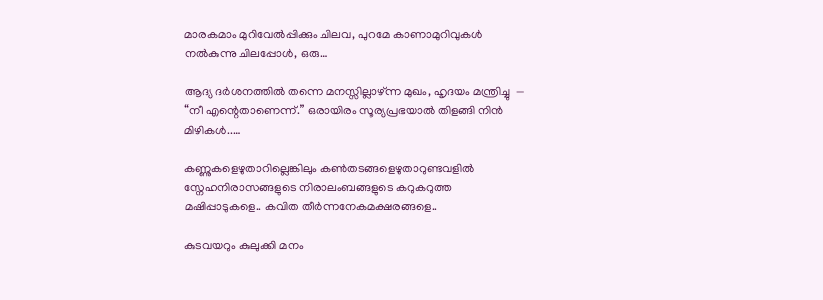മാരകമാം മുറിവേൽപ്പിക്കും ചിലവ, പുറമേ കാണാമുറിവുകൾ നൽകുന്നു ചിലപ്പോൾ, ഒരു…

ആദ്യ ദര്‍ശനത്തില്‍ തന്നെ മനസ്സില്ലാഴ്ന്ന മുഖം, ഹൃദയം മന്ത്രിച്ചു  — “നീ എന്റെതാണെന്ന്.” ഒരായിരം സൂര്യപ്രഭയാല്‍ തിളങ്ങി നിന്‍ മിഴികള്‍..…

കണ്ണുകളെഴുതാറില്ലെങ്കിലും കൺതടങ്ങളെഴുതാറുണ്ടവളിൽ സ്നേഹനിരാസങ്ങളുടെ നിരാലംബങ്ങളുടെ കറുകറുത്ത മഷിപ്പാടുകളെ.. കവിത തീർന്നനേകമക്ഷരങ്ങളെ..

കുടവയറും കുലുക്കി മനം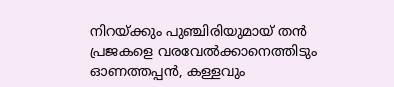നിറയ്ക്കും പുഞ്ചിരിയുമായ് തൻ പ്രജകളെ വരവേൽക്കാനെത്തിടും ഓണത്തപ്പൻ, കള്ളവും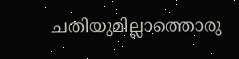ചതിയുമില്ലാത്തൊരു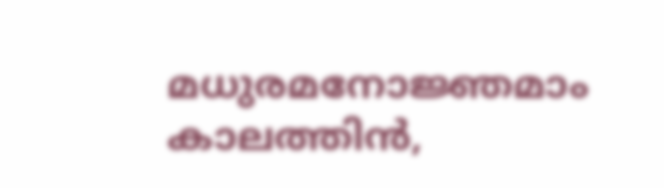മധുരമനോജ്ഞമാം കാലത്തിൻ,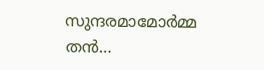സുന്ദരമാമോർമ്മ തൻ…